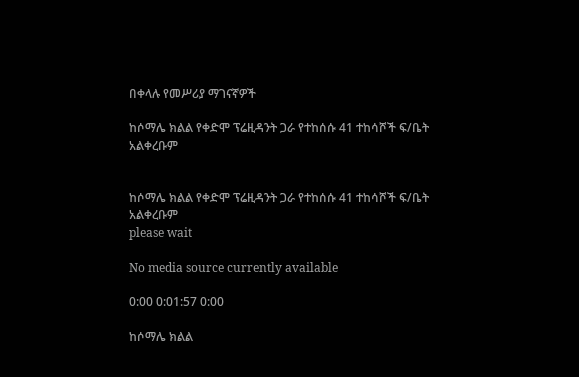በቀላሉ የመሥሪያ ማገናኛዎች

ከሶማሌ ክልል የቀድሞ ፕሬዚዳንት ጋራ የተከሰሱ 41 ተከሳሾች ፍ/ቤት አልቀረቡም


ከሶማሌ ክልል የቀድሞ ፕሬዚዳንት ጋራ የተከሰሱ 41 ተከሳሾች ፍ/ቤት አልቀረቡም
please wait

No media source currently available

0:00 0:01:57 0:00

ከሶማሌ ክልል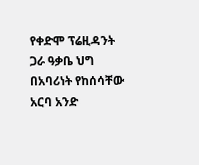የቀድሞ ፕሬዚዳንት ጋራ ዓቃቤ ህግ በአባሪነት የከሰሳቸው አርባ አንድ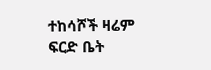ተከሳሾች ዛሬም ፍርድ ቤት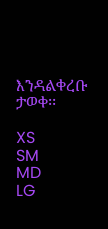እንዳልቀረቡ ታወቀ፡፡

XS
SM
MD
LG